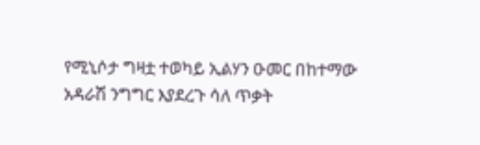የሚኒሶታ ግዛቷ ተወካይ ኢልሃን ዑመር በከተማው አዳራሽ ንግግር እያደረጉ ሳለ ጥቃት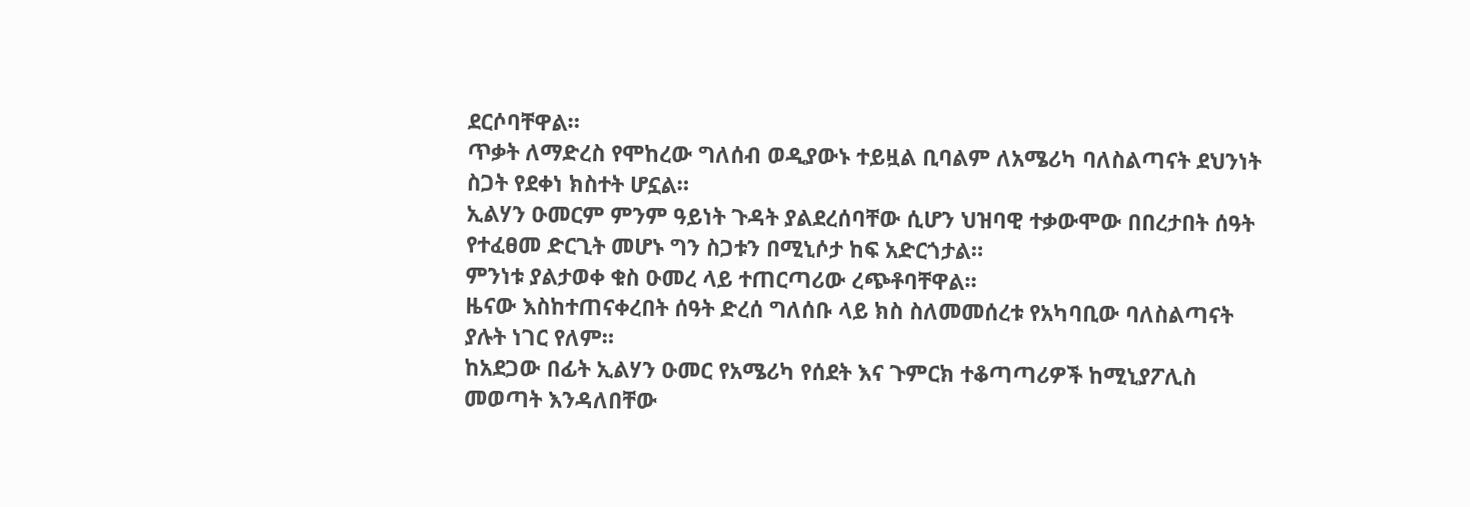ደርሶባቸዋል።
ጥቃት ለማድረስ የሞከረው ግለሰብ ወዲያውኑ ተይዟል ቢባልም ለአሜሪካ ባለስልጣናት ደህንነት ስጋት የደቀነ ክስተት ሆኗል።
ኢልሃን ዑመርም ምንም ዓይነት ጉዳት ያልደረሰባቸው ሲሆን ህዝባዊ ተቃውሞው በበረታበት ሰዓት የተፈፀመ ድርጊት መሆኑ ግን ስጋቱን በሚኒሶታ ከፍ አድርጎታል።
ምንነቱ ያልታወቀ ቁስ ዑመረ ላይ ተጠርጣሪው ረጭቶባቸዋል።
ዜናው እስከተጠናቀረበት ሰዓት ድረሰ ግለሰቡ ላይ ክስ ስለመመሰረቱ የአካባቢው ባለስልጣናት ያሉት ነገር የለም።
ከአደጋው በፊት ኢልሃን ዑመር የአሜሪካ የሰደት እና ጉምርክ ተቆጣጣሪዎች ከሚኒያፖሊስ መወጣት እንዳለበቸው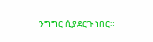ንግግር ሲያደርጉ ነበር።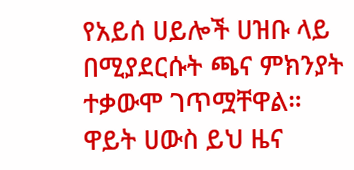የአይሰ ሀይሎች ሀዝቡ ላይ በሚያደርሱት ጫና ምክንያት ተቃውሞ ገጥሟቸዋል።
ዋይት ሀውስ ይህ ዜና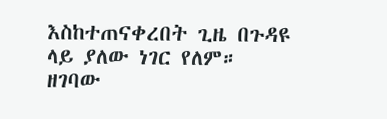እስከተጠናቀረበት ጊዜ በጉዳዩ ላይ ያለው ነገር የለም።
ዘገባው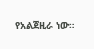የአልጀዚራ ነው።